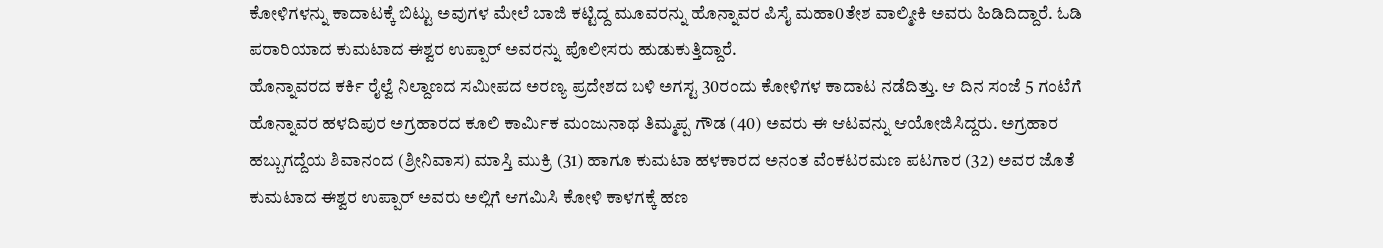ಕೋಳಿಗಳನ್ನು ಕಾದಾಟಕ್ಕೆ ಬಿಟ್ಟು ಅವುಗಳ ಮೇಲೆ ಬಾಜಿ ಕಟ್ಟಿದ್ದ ಮೂವರನ್ನು ಹೊನ್ನಾವರ ಪಿಸೈ ಮಹಾ0ತೇಶ ವಾಲ್ಮೀಕಿ ಅವರು ಹಿಡಿದಿದ್ದಾರೆ. ಓಡಿ ಪರಾರಿಯಾದ ಕುಮಟಾದ ಈಶ್ವರ ಉಪ್ಪಾರ್ ಅವರನ್ನು ಪೊಲೀಸರು ಹುಡುಕುತ್ತಿದ್ದಾರೆ.
ಹೊನ್ನಾವರದ ಕರ್ಕಿ ರೈಲ್ವೆ ನಿಲ್ದಾಣದ ಸಮೀಪದ ಅರಣ್ಯ ಪ್ರದೇಶದ ಬಳಿ ಅಗಸ್ಟ 30ರಂದು ಕೋಳಿಗಳ ಕಾದಾಟ ನಡೆದಿತ್ತು. ಆ ದಿನ ಸಂಜೆ 5 ಗಂಟೆಗೆ ಹೊನ್ನಾವರ ಹಳದಿಪುರ ಅಗ್ರಹಾರದ ಕೂಲಿ ಕಾರ್ಮಿಕ ಮಂಜುನಾಥ ತಿಮ್ಮಪ್ಪ ಗೌಡ (40) ಅವರು ಈ ಆಟವನ್ನು ಆಯೋಜಿಸಿದ್ದರು. ಅಗ್ರಹಾರ ಹಬ್ಬುಗದ್ದೆಯ ಶಿವಾನಂದ (ಶ್ರೀನಿವಾಸ) ಮಾಸ್ತಿ ಮುಕ್ರಿ (31) ಹಾಗೂ ಕುಮಟಾ ಹಳಕಾರದ ಅನಂತ ವೆಂಕಟರಮಣ ಪಟಗಾರ (32) ಅವರ ಜೊತೆ ಕುಮಟಾದ ಈಶ್ವರ ಉಪ್ಪಾರ್ ಅವರು ಅಲ್ಲಿಗೆ ಆಗಮಿಸಿ ಕೋಳಿ ಕಾಳಗಕ್ಕೆ ಹಣ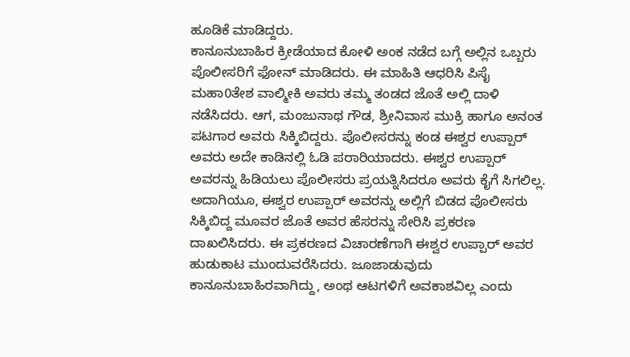ಹೂಡಿಕೆ ಮಾಡಿದ್ದರು.
ಕಾನೂನುಬಾಹಿರ ಕ್ರೀಡೆಯಾದ ಕೋಳಿ ಅಂಕ ನಡೆದ ಬಗ್ಗೆ ಅಲ್ಲಿನ ಒಬ್ಬರು ಪೊಲೀಸರಿಗೆ ಫೋನ್ ಮಾಡಿದರು. ಈ ಮಾಹಿತಿ ಆಧರಿಸಿ ಪಿಸೈ ಮಹಾ0ತೇಶ ವಾಲ್ಮೀಕಿ ಅವರು ತಮ್ಮ ತಂಡದ ಜೊತೆ ಅಲ್ಲಿ ದಾಳಿ ನಡೆಸಿದರು. ಆಗ, ಮಂಜುನಾಥ ಗೌಡ, ಶ್ರೀನಿವಾಸ ಮುಕ್ರಿ ಹಾಗೂ ಅನಂತ ಪಟಗಾರ ಅವರು ಸಿಕ್ಕಿಬಿದ್ದರು. ಪೊಲೀಸರನ್ನು ಕಂಡ ಈಶ್ವರ ಉಪ್ಪಾರ್ ಅವರು ಅದೇ ಕಾಡಿನಲ್ಲಿ ಓಡಿ ಪರಾರಿಯಾದರು. ಈಶ್ವರ ಉಪ್ಪಾರ್ ಅವರನ್ನು ಹಿಡಿಯಲು ಪೊಲೀಸರು ಪ್ರಯತ್ನಿಸಿದರೂ ಅವರು ಕೈಗೆ ಸಿಗಲಿಲ್ಲ.
ಅದಾಗಿಯೂ, ಈಶ್ವರ ಉಪ್ಪಾರ್ ಅವರನ್ನು ಅಲ್ಲಿಗೆ ಬಿಡದ ಪೊಲೀಸರು ಸಿಕ್ಕಿಬಿದ್ದ ಮೂವರ ಜೊತೆ ಅವರ ಹೆಸರನ್ನು ಸೇರಿಸಿ ಪ್ರಕರಣ ದಾಖಲಿಸಿದರು. ಈ ಪ್ರಕರಣದ ವಿಚಾರಣೆಗಾಗಿ ಈಶ್ವರ ಉಪ್ಪಾರ್ ಅವರ ಹುಡುಕಾಟ ಮುಂದುವರೆಸಿದರು. ಜೂಜಾಡುವುದು ಕಾನೂನುಬಾಹಿರವಾಗಿದ್ದು, ಅಂಥ ಆಟಗಳಿಗೆ ಅವಕಾಶವಿಲ್ಲ ಎಂದು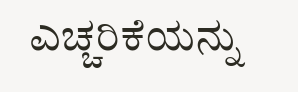ಎಚ್ಚರಿಕೆಯನ್ನು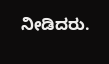ನೀಡಿದರು.